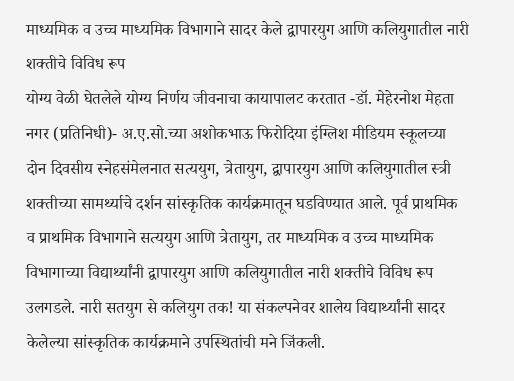माध्यमिक व उच्च माध्यमिक विभागाने सादर केले द्वापारयुग आणि कलियुगातील नारी शक्तीचे विविध रूप
योग्य वेळी घेतलेले योग्य निर्णय जीवनाचा कायापालट करतात -डॉ. मेहेरनोश मेहता
नगर (प्रतिनिधी)- अ.ए.सो.च्या अशोकभाऊ फिरोदिया इंग्लिश मीडियम स्कूलच्या दोन दिवसीय स्नेहसंमेलनात सत्ययुग, त्रेतायुग, द्वापारयुग आणि कलियुगातील स्त्री शक्तीच्या सामर्थ्याचे दर्शन सांस्कृतिक कार्यक्रमातून घडविण्यात आले. पूर्व प्राथमिक व प्राथमिक विभागाने सत्ययुग आणि त्रेतायुग, तर माध्यमिक व उच्च माध्यमिक विभागाच्या विद्यार्थ्यांनी द्वापारयुग आणि कलियुगातील नारी शक्तीचे विविध रूप उलगडले. नारी सतयुग से कलियुग तक! या संकल्पनेवर शालेय विद्यार्थ्यांनी सादर केलेल्या सांस्कृतिक कार्यक्रमाने उपस्थितांची मने जिंकली.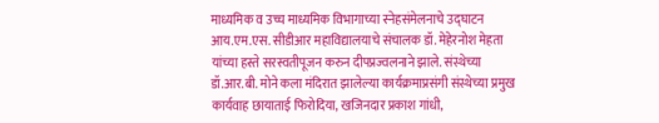माध्यमिक व उच्च माध्यमिक विभागाच्या स्नेहसंमेलनाचे उद्घाटन आय.एम.एस. सीडीआर महाविद्यालयाचे संचालक डॉ. मेहेरनोश मेहता यांच्या हस्ते सरस्वतीपूजन करुन दीपप्रज्वलनाने झाले. संस्थेच्या डॉ.आर.बी. मोने कला मंदिरात झालेल्या कार्यक्रमाप्रसंगी संस्थेच्या प्रमुख कार्यवाह छायाताई फिरोदिया, खजिनदार प्रकाश गांधी,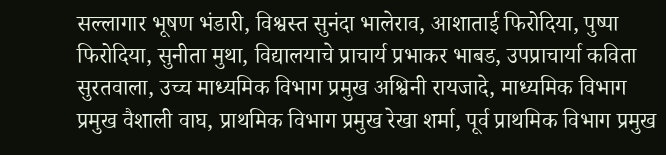सल्लागार भूषण भंडारी, विश्वस्त सुनंदा भालेराव, आशाताई फिरोदिया, पुष्पा फिरोदिया, सुनीता मुथा, विद्यालयाचे प्राचार्य प्रभाकर भाबड, उपप्राचार्या कविता सुरतवाला, उच्च माध्यमिक विभाग प्रमुख अश्विनी रायजादे, माध्यमिक विभाग प्रमुख वैशाली वाघ, प्राथमिक विभाग प्रमुख रेखा शर्मा, पूर्व प्राथमिक विभाग प्रमुख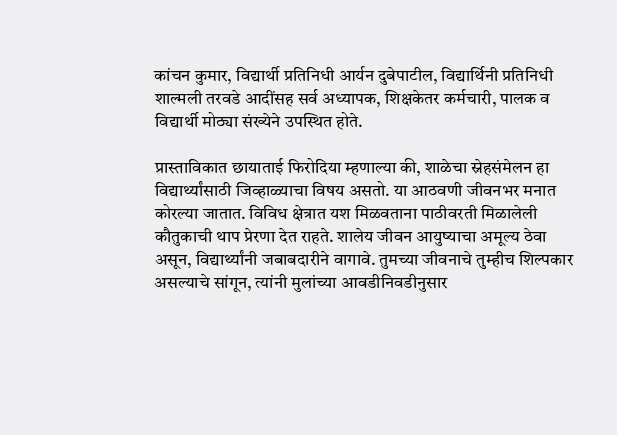कांचन कुमार, विद्यार्थी प्रतिनिधी आर्यन दुबेपाटील, विद्यार्थिनी प्रतिनिधी शाल्मली तरवडे आदींसह सर्व अध्यापक, शिक्षकेतर कर्मचारी, पालक व विद्यार्थी मोठ्या संख्येने उपस्थित होते.

प्रास्ताविकात छायाताई फिरोदिया म्हणाल्या की, शाळेचा स्नेहसंमेलन हा विद्यार्थ्यांसाठी जिव्हाळ्याचा विषय असतो. या आठवणी जीवनभर मनात कोरल्या जातात. विविध क्षेत्रात यश मिळवताना पाठीवरती मिळालेली कौतुकाची थाप प्रेरणा देत राहते. शालेय जीवन आयुष्याचा अमूल्य ठेवा असून, विद्यार्थ्यांनी जबाबदारीने वागावे. तुमच्या जीवनाचे तुम्हीच शिल्पकार असल्याचे सांगून, त्यांनी मुलांच्या आवडीनिवडीनुसार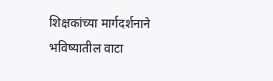शिक्षकांच्या मार्गदर्शनाने भविष्यातील वाटा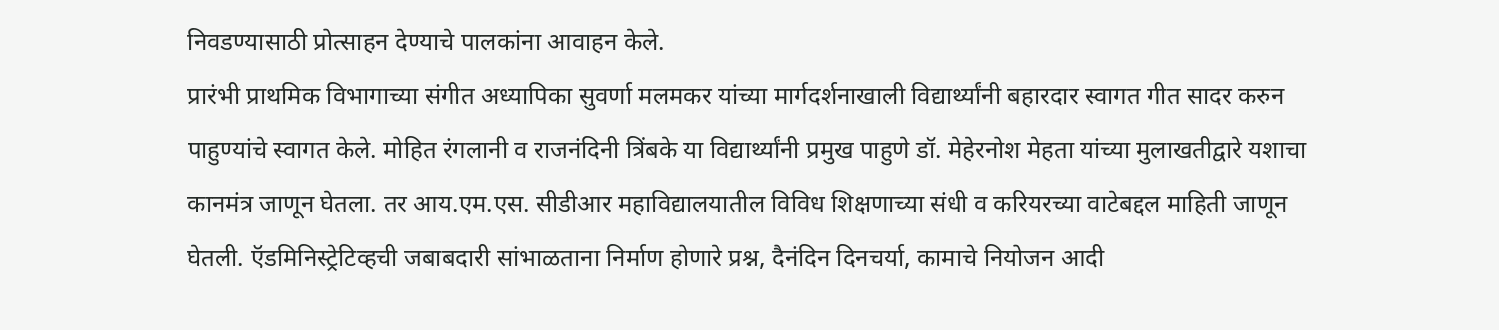निवडण्यासाठी प्रोत्साहन देण्याचे पालकांना आवाहन केले.
प्रारंभी प्राथमिक विभागाच्या संगीत अध्यापिका सुवर्णा मलमकर यांच्या मार्गदर्शनाखाली विद्यार्थ्यांनी बहारदार स्वागत गीत सादर करुन पाहुण्यांचे स्वागत केले. मोहित रंगलानी व राजनंदिनी त्रिंबके या विद्यार्थ्यांनी प्रमुख पाहुणे डॉ. मेहेरनोश मेहता यांच्या मुलाखतीद्वारे यशाचा कानमंत्र जाणून घेतला. तर आय.एम.एस. सीडीआर महाविद्यालयातील विविध शिक्षणाच्या संधी व करियरच्या वाटेबद्दल माहिती जाणून घेतली. ऍडमिनिस्ट्रेटिव्हची जबाबदारी सांभाळताना निर्माण होणारे प्रश्न, दैनंदिन दिनचर्या, कामाचे नियोजन आदी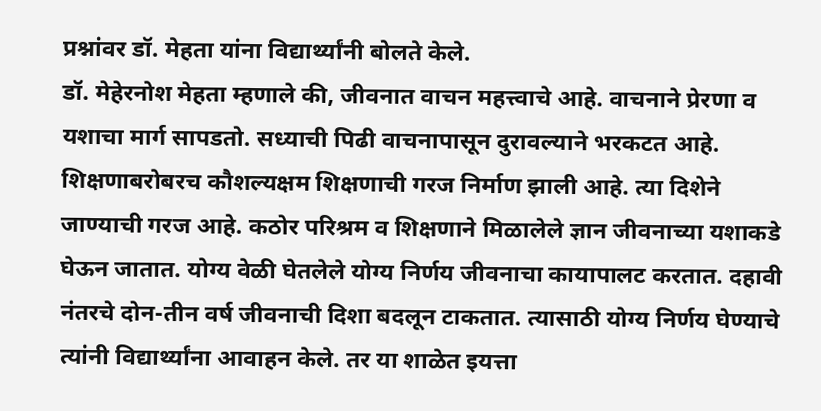प्रश्नांवर डॉ. मेहता यांना विद्यार्थ्यांनी बोलते केले.
डॉ. मेहेरनोश मेहता म्हणाले की, जीवनात वाचन महत्त्वाचे आहे. वाचनाने प्रेरणा व यशाचा मार्ग सापडतो. सध्याची पिढी वाचनापासून दुरावल्याने भरकटत आहे. शिक्षणाबरोबरच कौशल्यक्षम शिक्षणाची गरज निर्माण झाली आहे. त्या दिशेने जाण्याची गरज आहे. कठोर परिश्रम व शिक्षणाने मिळालेले ज्ञान जीवनाच्या यशाकडे घेऊन जातात. योग्य वेळी घेतलेले योग्य निर्णय जीवनाचा कायापालट करतात. दहावी नंतरचे दोन-तीन वर्ष जीवनाची दिशा बदलून टाकतात. त्यासाठी योग्य निर्णय घेण्याचे त्यांनी विद्यार्थ्यांना आवाहन केले. तर या शाळेत इयत्ता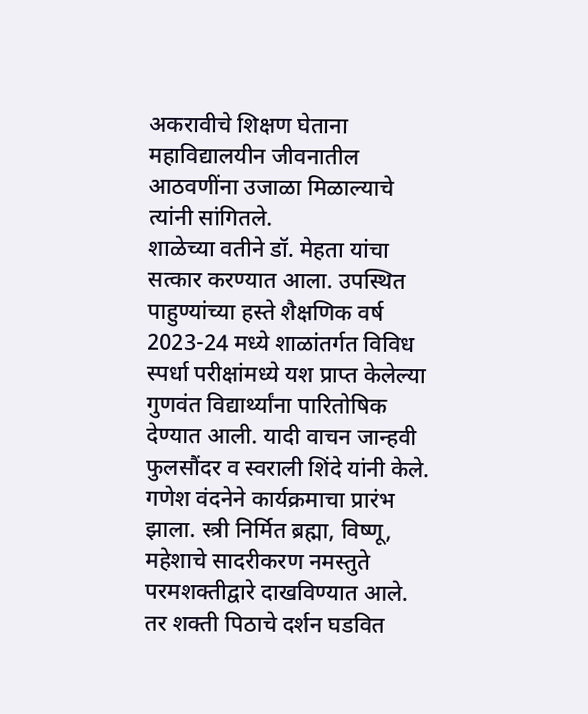अकरावीचे शिक्षण घेताना महाविद्यालयीन जीवनातील आठवणींना उजाळा मिळाल्याचे त्यांनी सांगितले.
शाळेच्या वतीने डॉ. मेहता यांचा सत्कार करण्यात आला. उपस्थित पाहुण्यांच्या हस्ते शैक्षणिक वर्ष 2023-24 मध्ये शाळांतर्गत विविध स्पर्धा परीक्षांमध्ये यश प्राप्त केलेल्या गुणवंत विद्यार्थ्यांना पारितोषिक देण्यात आली. यादी वाचन जान्हवी फुलसौंदर व स्वराली शिंदे यांनी केले.
गणेश वंदनेने कार्यक्रमाचा प्रारंभ झाला. स्त्री निर्मित ब्रह्मा, विष्णू, महेशाचे सादरीकरण नमस्तुते परमशक्तीद्वारे दाखविण्यात आले. तर शक्ती पिठाचे दर्शन घडवित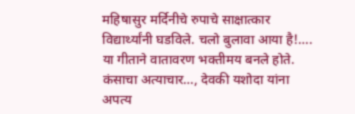महिषासुर मर्दिनीचे रुपाचे साक्षात्कार विद्यार्थ्यांनी घडविले. चलो बुलावा आया है!…. या गीताने वातावरण भक्तीमय बनले होते. कंसाचा अत्याचार…, देवकी यशोदा यांना अपत्य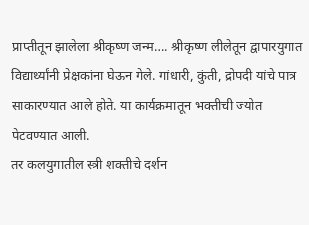प्राप्तीतून झालेला श्रीकृष्ण जन्म…. श्रीकृष्ण लीलेतून द्वापारयुगात विद्यार्थ्यांनी प्रेक्षकांना घेऊन गेले. गांधारी, कुंती, द्रोपदी यांचे पात्र साकारण्यात आले होते. या कार्यक्रमातून भक्तीची ज्योत पेटवण्यात आली.
तर कलयुगातील स्त्री शक्तीचे दर्शन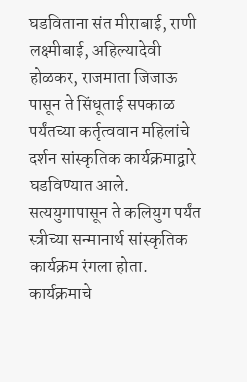घडविताना संत मीराबाई, राणी लक्ष्मीबाई, अहिल्यादेवी होळकर, राजमाता जिजाऊ पासून ते सिंधूताई सपकाळ पर्यंतच्या कर्तृत्ववान महिलांचे दर्शन सांस्कृतिक कार्यक्रमाद्वारे घडविण्यात आले. सत्ययुगापासून ते कलियुग पर्यंत स्त्रीच्या सन्मानार्थ सांस्कृतिक कार्यक्रम रंगला होता. कार्यक्रमाचे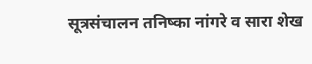सूत्रसंचालन तनिष्का नांगरे व सारा शेख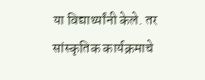या विद्यार्थ्यांनी केले. तर सांस्कृतिक कार्यक्रमाचे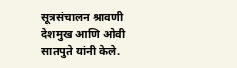सूत्रसंचालन श्रावणी देशमुख आणि ओवी सातपुते यांनी केले.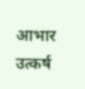आभार उत्कर्ष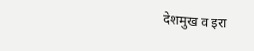देशमुख व इरा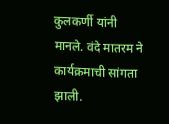कुलकर्णी यांनी मानले. वंदे मातरम ने कार्यक्रमाची सांगता झाली.